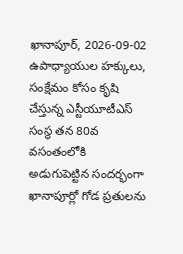ఖానాపూర్, 2026-09-02
ఉపాధ్యాయుల హక్కులు, సంక్షేమం కోసం కృషి చేస్తున్న ఎస్టీయూటీఎస్ సంస్థ తన 80వ వసంతంలోకి అడుగుపెట్టిన సందర్భంగా ఖానాపూర్లో గోడ ప్రతులను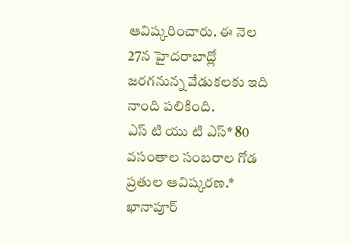ఆవిష్కరించారు. ఈ నెల 27న హైదరాబాద్లో జరగనున్న వేడుకలకు ఇది నాంది పలికింది.
ఎస్ టి యు టి ఎస్* 80 వసంతాల సంబరాల గోడ ప్రతుల ఆవిష్కరణ.* ఖానాపూర్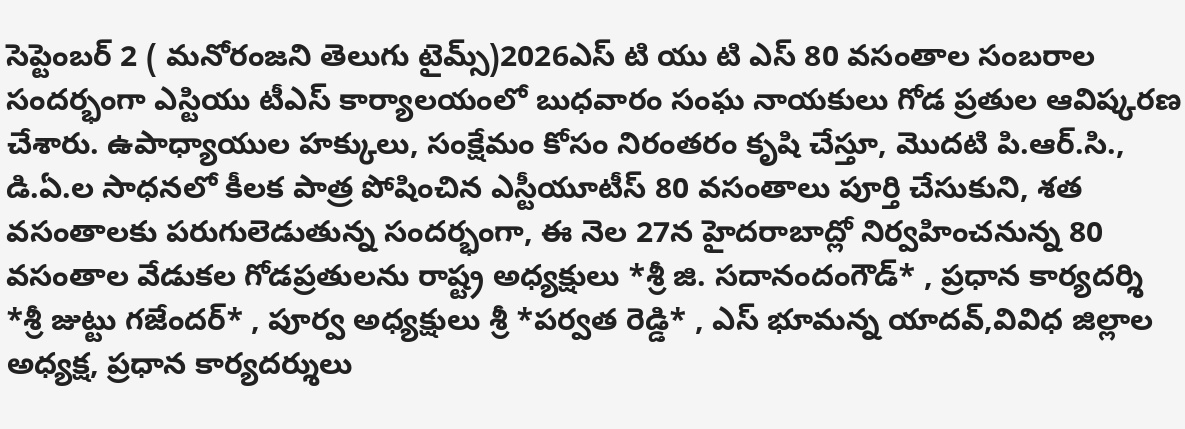సెప్టెంబర్ 2 ( మనోరంజని తెలుగు టైమ్స్)2026ఎస్ టి యు టి ఎస్ 80 వసంతాల సంబరాల సందర్భంగా ఎస్టియు టీఎస్ కార్యాలయంలో బుధవారం సంఘ నాయకులు గోడ ప్రతుల ఆవిష్కరణ చేశారు. ఉపాధ్యాయుల హక్కులు, సంక్షేమం కోసం నిరంతరం కృషి చేస్తూ, మొదటి పి.ఆర్.సి., డి.ఏ.ల సాధనలో కీలక పాత్ర పోషించిన ఎస్టీయూటీస్ 80 వసంతాలు పూర్తి చేసుకుని, శత వసంతాలకు పరుగులెడుతున్న సందర్భంగా, ఈ నెల 27న హైదరాబాద్లో నిర్వహించనున్న 80 వసంతాల వేడుకల గోడప్రతులను రాష్ట్ర అధ్యక్షులు *శ్రీ జి. సదానందంగౌడ్* , ప్రధాన కార్యదర్శి *శ్రీ జుట్టు గజేందర్* , పూర్వ అధ్యక్షులు శ్రీ *పర్వత రెడ్డి* , ఎస్ భూమన్న యాదవ్,వివిధ జిల్లాల అధ్యక్ష, ప్రధాన కార్యదర్శులు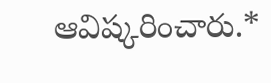ఆవిష్కరించారు.*